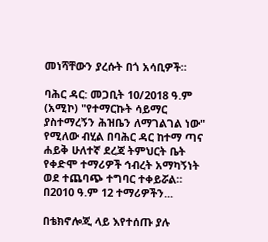መነሻቸውን ያረሱት በጎ አሳቢዎች።

ባሕር ዳር: መጋቢት 10/2018 ዓ.ም (አሚኮ) "የተማርኩት ሳይማር ያስተማረኝን ሕዝቤን ለማገልገል ነው" የሚለው ብሂል በባሕር ዳር ከተማ ጣና ሐይቅ ሁለተኛ ደረጃ ትምህርት ቤት የቀድሞ ተማሪዎች ኅብረት አማካኝነት ወደ ተጨባጭ ተግባር ተቀይሯል። በ2010 ዓ.ም 12 ተማሪዎችን...

በቴክኖሎጂ ላይ እየተሰጡ ያሉ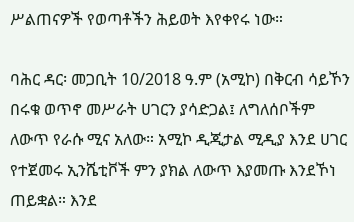ሥልጠናዎች የወጣቶችን ሕይወት እየቀየሩ ነው።

ባሕር ዳር፡ መጋቢት 10/2018 ዓ.ም (አሚኮ) በቅርብ ሳይኾን በሩቁ ወጥኖ መሥራት ሀገርን ያሳድጋል፤ ለግለሰቦችም ለውጥ የራሱ ሚና አለው። አሚኮ ዲጂታል ሚዲያ እንደ ሀገር የተጀመሩ ኢንሼቲቮች ምን ያክል ለውጥ እያመጡ እንደኾነ ጠይቋል። እንደ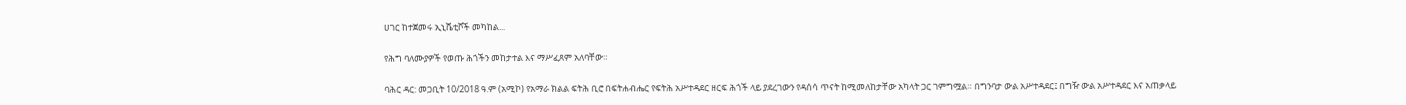ሀገር ከተጀመሩ ኢኒሼቲቮች መካከል...

የሕግ ባለሙያዎች የወጡ ሕጎችን መከታተል እና ማሥፈጸም አለባቸው።

ባሕር ዳር: መጋቢት 10/2018 ዓ.ም (አሚኮ) የአማራ ክልል ፍትሕ ቢሮ በፍትሐብሔር የፍትሕ አሥተዳደር ዘርፍ ሕጎች ላይ ያደረገውን የዳሰሳ ጥናት ከሚመለከታቸው አካላት ጋር ገምግሟል። በግንባታ ውል አሥተዳደር፤ በግዥ ውል አሥተዳደር እና አጠቃላይ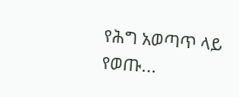የሕግ አወጣጥ ላይ የወጡ...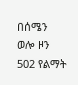በሰሜን ወሎ ዞን 502 የልማት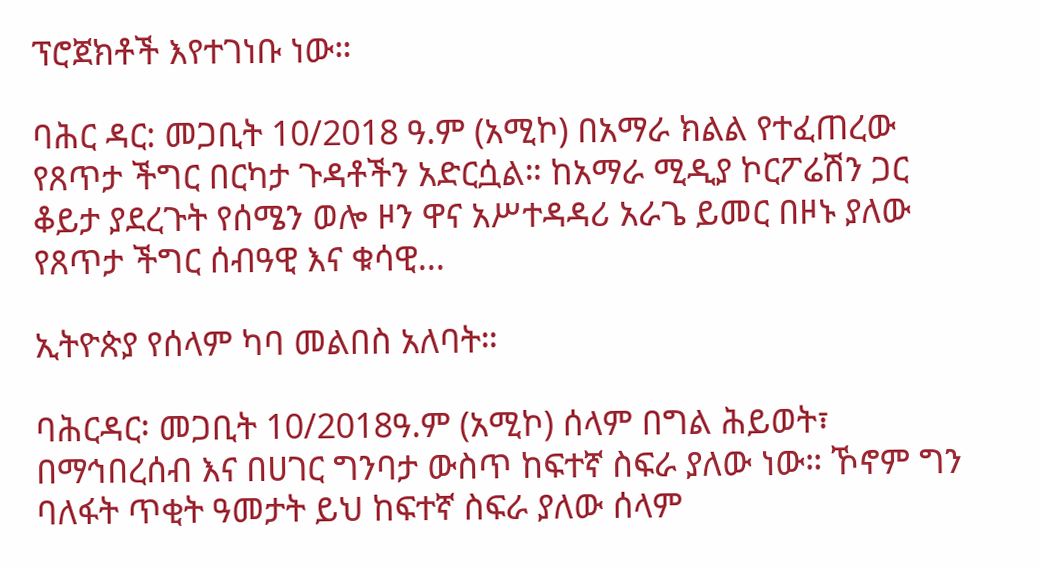ፕሮጀክቶች እየተገነቡ ነው።

ባሕር ዳር: መጋቢት 10/2018 ዓ.ም (አሚኮ) በአማራ ክልል የተፈጠረው የጸጥታ ችግር በርካታ ጉዳቶችን አድርሷል። ከአማራ ሚዲያ ኮርፖሬሽን ጋር ቆይታ ያደረጉት የሰሜን ወሎ ዞን ዋና አሥተዳዳሪ አራጌ ይመር በዞኑ ያለው የጸጥታ ችግር ሰብዓዊ እና ቁሳዊ...

ኢትዮጵያ የሰላም ካባ መልበስ አለባት።

ባሕርዳር፡ መጋቢት 10/2018ዓ.ም (አሚኮ) ሰላም በግል ሕይወት፣ በማኅበረሰብ እና በሀገር ግንባታ ውስጥ ከፍተኛ ስፍራ ያለው ነው። ኾኖም ግን ባለፋት ጥቂት ዓመታት ይህ ከፍተኛ ስፍራ ያለው ሰላም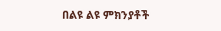በልዩ ልዩ ምክንያቶች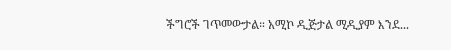ችግሮች ገጥመውታል። አሚኮ ዲጅታል ሚዲያም እንደ...